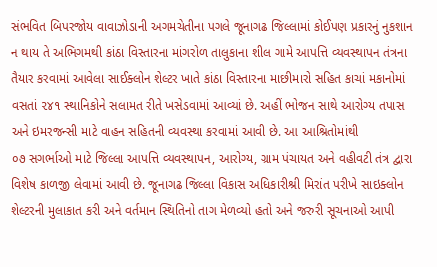સંભવિત બિપરજોય વાવાઝોડાની અગમચેતીના પગલે જૂનાગઢ જિલ્લામાં કોઈપણ પ્રકારનું નુકશાન ન થાય તે અભિગમથી કાંઠા વિસ્તારના માંગરોળ તાલુકાના શીલ ગામે આપત્તિ વ્યવસ્થાપન તંત્રના તૈયાર કરવામાં આવેલા સાઈક્લોન શેલ્ટર ખાતે કાંઠા વિસ્તારના માછીમારો સહિત કાચાં મકાનોમાં વસતાં ૨૪૧ સ્થાનિકોને સલામત રીતે ખસેડવામાં આવ્યાં છે. અહીં ભોજન સાથે આરોગ્ય તપાસ અને ઇમરજન્સી માટે વાહન સહિતની વ્યવસ્થા કરવામાં આવી છે. આ આશ્રિતોમાંથી
૦૭ સગર્ભાઓ માટે જિલ્લા આપત્તિ વ્યવસ્થાપન, આરોગ્ય, ગ્રામ પંચાયત અને વહીવટી તંત્ર દ્વારા વિશેષ કાળજી લેવામાં આવી છે. જૂનાગઢ જિલ્લા વિકાસ અધિકારીશ્રી મિરાંત પરીખે સાઇક્લોન શેલ્ટરની મુલાકાત કરી અને વર્તમાન સ્થિતિનો તાગ મેળવ્યો હતો અને જરુરી સૂચનાઓ આપી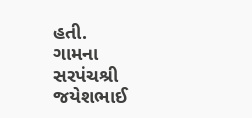હતી.
ગામના સરપંચશ્રી જયેશભાઈ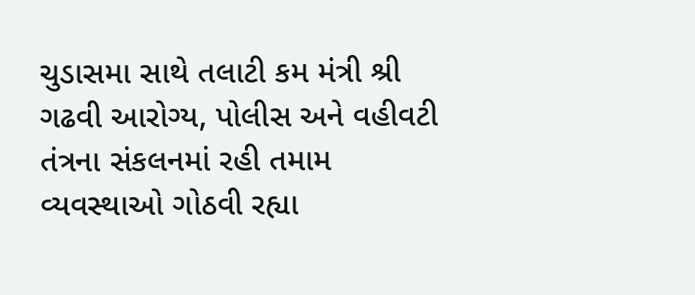ચુડાસમા સાથે તલાટી કમ મંત્રી શ્રી ગઢવી આરોગ્ય, પોલીસ અને વહીવટી તંત્રના સંકલનમાં રહી તમામ વ્યવસ્થાઓ ગોઠવી રહ્યા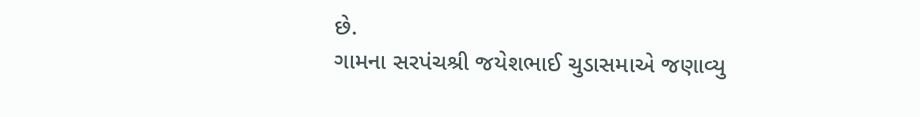છે.
ગામના સરપંચશ્રી જયેશભાઈ ચુડાસમાએ જણાવ્યુ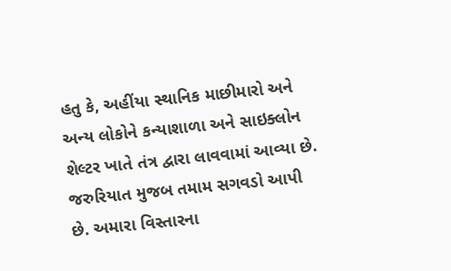હતુ કે, અહીંયા સ્થાનિક માછીમારો અને અન્ય લોકોને કન્યાશાળા અને સાઇક્લોન શેલ્ટર ખાતે તંત્ર દ્વારા લાવવામાં આવ્યા છે. જરુરિયાત મુજબ તમામ સગવડો આપી છે. અમારા વિસ્તારના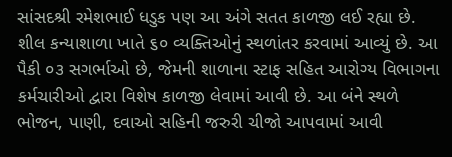સાંસદશ્રી રમેશભાઈ ધડુક પણ આ અંગે સતત કાળજી લઈ રહ્યા છે.
શીલ કન્યાશાળા ખાતે ૬૦ વ્યક્તિઓનું સ્થળાંતર કરવામાં આવ્યું છે. આ પૈકી ૦૩ સગર્ભાઓ છે, જેમની શાળાના સ્ટાફ સહિત આરોગ્ય વિભાગના કર્મચારીઓ દ્વારા વિશેષ કાળજી લેવામાં આવી છે. આ બંને સ્થળે ભોજન, પાણી, દવાઓ સહિની જરુરી ચીજો આપવામાં આવી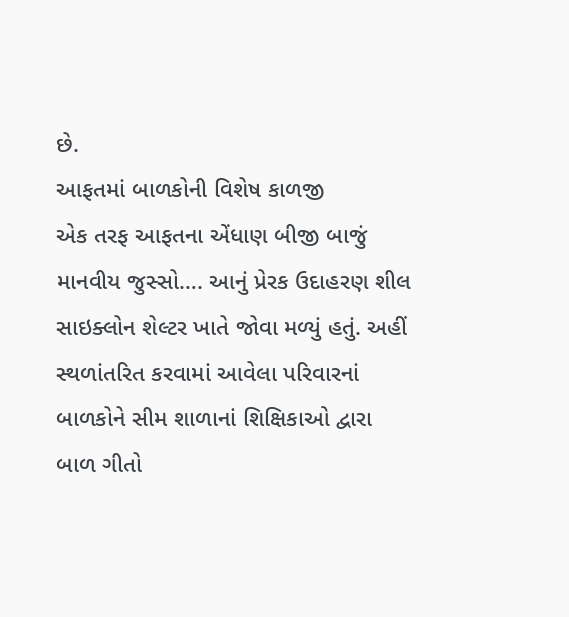છે.
આફતમાં બાળકોની વિશેષ કાળજી
એક તરફ આફતના એંધાણ બીજી બાજું માનવીય જુસ્સો…. આનું પ્રેરક ઉદાહરણ શીલ સાઇક્લોન શેલ્ટર ખાતે જોવા મળ્યું હતું. અહીં સ્થળાંતરિત કરવામાં આવેલા પરિવારનાં બાળકોને સીમ શાળાનાં શિક્ષિકાઓ દ્વારા બાળ ગીતો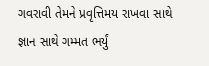ગવરાવી તેમને પ્રવૃત્તિમય રાખવા સાથે જ્ઞાન સાથે ગમ્મત ભર્યું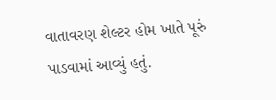વાતાવરણ શેલ્ટર હોમ ખાતે પૂરું પાડવામાં આવ્યું હતું.